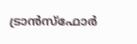ട്രാന്‍സ്‌ഫോര്‍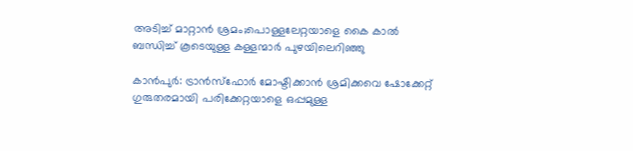അടിച്ച് മാറ്റാൻ ശ്രമം;പൊള്ളലേറ്റയാളെ കൈ കാൽ ബന്ധിച്ച് കൂടെയുള്ള കള്ളന്മാർ പുഴയിലെറിഞ്ഞു

കാന്‍പുര്‍: ട്രാന്‍സ്‌ഫോര്‍ മോഷ്ടിക്കാന്‍ ശ്രമിക്കവെ ഷോക്കേറ്റ് ഗുരുതരമായി പരിക്കേറ്റയാളെ ഒപ്പമുള്ള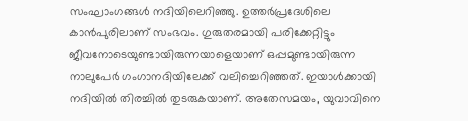സംഘാംഗങ്ങള്‍ നദിയിലെറിഞ്ഞു. ഉത്തര്‍പ്രദേശിലെ കാന്‍പുരിലാണ് സംഭവം. ഗുരുതരമായി പരിക്കേറ്റിട്ടും ജീവനോടെയുണ്ടായിരുന്നയാളെയാണ് ഒപ്പമുണ്ടായിരുന്ന നാലുപേര്‍ ഗംഗാനദിയിലേക്ക് വലിച്ചെറിഞ്ഞത്. ഇയാൾക്കായി നദിയിൽ തിരച്ചിൽ തുടരുകയാണ്. അതേസമയം, യുവാവിനെ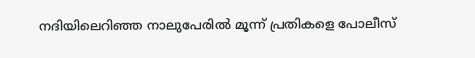നദിയിലെറിഞ്ഞ നാലുപേരിൽ മൂന്ന് പ്രതികളെ പോലീസ്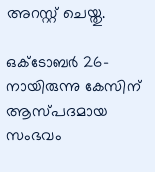അറസ്റ്റ് ചെയ്തു.

ഒക്ടോബര്‍ 26-നായിരുന്നു കേസിന് ആസ്പദമായ സംഭവം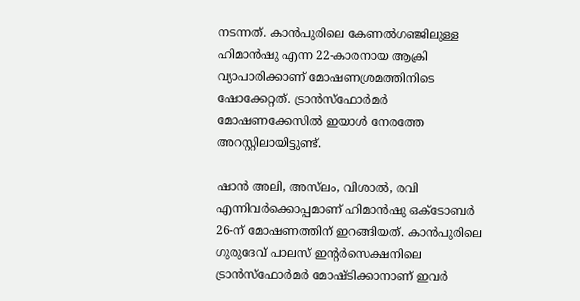നടന്നത്. കാന്‍പുരിലെ കേണല്‍ഗഞ്ജിലുള്ള ഹിമാന്‍ഷു എന്ന 22-കാരനായ ആക്രി വ്യാപാരിക്കാണ് മോഷണശ്രമത്തിനിടെ ഷോക്കേറ്റത്. ട്രാന്‍സ്‌ഫോര്‍മര്‍ മോഷണക്കേസിൽ ഇയാള്‍ നേരത്തേ അറസ്റ്റിലായിട്ടുണ്ട്.

ഷാന്‍ അലി, അസ്‌ലം, വിശാല്‍, രവി എന്നിവര്‍ക്കൊപ്പമാണ് ഹിമാന്‍ഷു ഒക്ടോബര്‍ 26-ന് മോഷണത്തിന് ഇറങ്ങിയത്. കാന്‍പുരിലെ ഗുരുദേവ് പാലസ് ഇന്റര്‍സെക്ഷനിലെ ട്രാന്‍സ്‌ഫോര്‍മര്‍ മോഷ്ടിക്കാനാണ് ഇവര്‍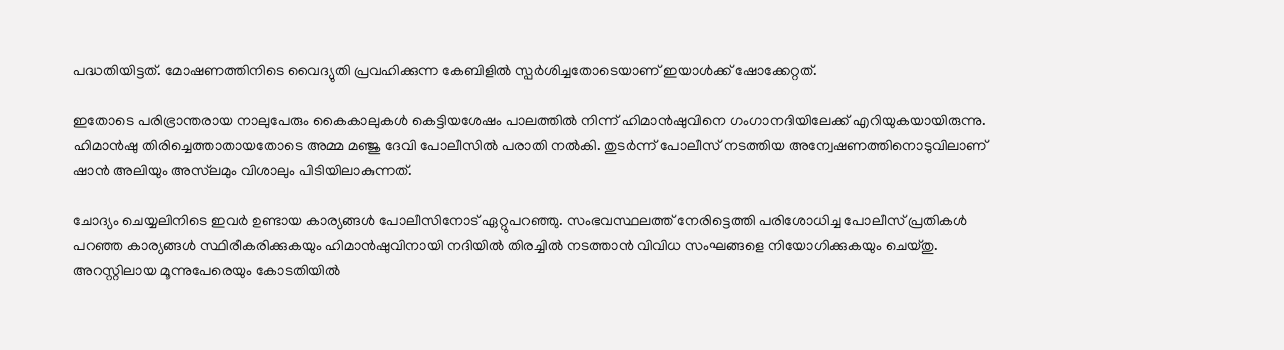പദ്ധതിയിട്ടത്. മോഷണത്തിനിടെ വൈദ്യുതി പ്രവഹിക്കുന്ന കേബിളില്‍ സ്പര്‍ശിച്ചതോടെയാണ് ഇയാള്‍ക്ക് ഷോക്കേറ്റത്.

ഇതോടെ പരിഭ്രാന്തരായ നാലുപേരും കൈകാലുകള്‍ കെട്ടിയശേഷം പാലത്തില്‍ നിന്ന് ഹിമാന്‍ഷുവിനെ ഗംഗാനദിയിലേക്ക് എറിയുകയായിരുന്നു. ഹിമാന്‍ഷു തിരിച്ചെത്താതായതോടെ അമ്മ മഞ്ജു ദേവി പോലീസില്‍ പരാതി നല്‍കി. തുടര്‍ന്ന് പോലീസ് നടത്തിയ അന്വേഷണത്തിനൊടുവിലാണ് ഷാന്‍ അലിയും അസ്‌ലമും വിശാലും പിടിയിലാകുന്നത്.

ചോദ്യം ചെയ്യലിനിടെ ഇവര്‍ ഉണ്ടായ കാര്യങ്ങള്‍ പോലീസിനോട് ഏറ്റുപറഞ്ഞു. സംഭവസ്ഥലത്ത് നേരിട്ടെത്തി പരിശോധിച്ച പോലീസ് പ്രതികള്‍ പറഞ്ഞ കാര്യങ്ങള്‍ സ്ഥിരീകരിക്കുകയും ഹിമാന്‍ഷുവിനായി നദിയില്‍ തിരച്ചില്‍ നടത്താന്‍ വിവിധ സംഘങ്ങളെ നിയോഗിക്കുകയും ചെയ്തു.
അറസ്റ്റിലായ മൂന്നുപേരെയും കോടതിയില്‍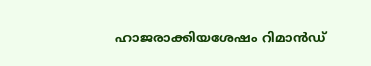ഹാജരാക്കിയശേഷം റിമാന്‍ഡ്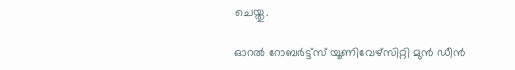ചെയ്തു.

ഓറൽ റോബർട്ട്സ് യൂണിവേഴ്സിറ്റി മുൻ ഡീൻ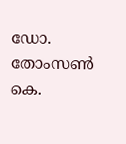ഡോ. തോംസൺ കെ.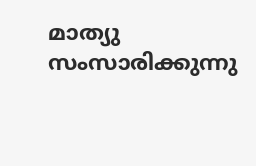മാത്യു സംസാരിക്കുന്നു